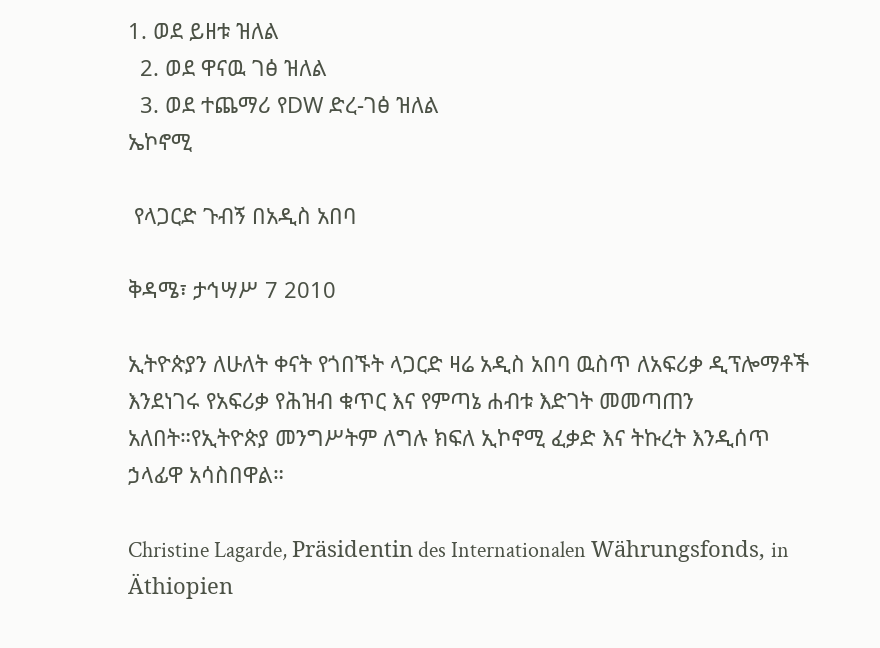1. ወደ ይዘቱ ዝለል
  2. ወደ ዋናዉ ገፅ ዝለል
  3. ወደ ተጨማሪ የDW ድረ-ገፅ ዝለል
ኤኮኖሚ

 የላጋርድ ጉብኝ በአዲስ አበባ

ቅዳሜ፣ ታኅሣሥ 7 2010

ኢትዮጵያን ለሁለት ቀናት የጎበኙት ላጋርድ ዛሬ አዲስ አበባ ዉስጥ ለአፍሪቃ ዲፕሎማቶች እንደነገሩ የአፍሪቃ የሕዝብ ቁጥር እና የምጣኔ ሐብቱ እድገት መመጣጠን አለበት።የኢትዮጵያ መንግሥትም ለግሉ ክፍለ ኢኮኖሚ ፈቃድ እና ትኩረት እንዲሰጥ ኃላፊዋ አሳስበዋል።

Christine Lagarde, Präsidentin des Internationalen Währungsfonds, in Äthiopien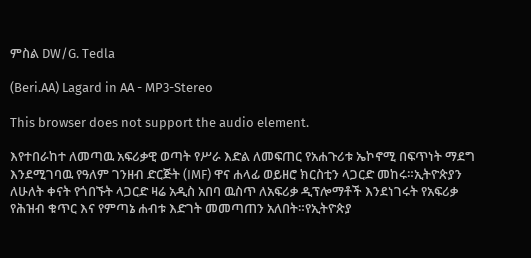ምስል DW/G. Tedla

(Beri.AA) Lagard in AA - MP3-Stereo

This browser does not support the audio element.

እየተበራከተ ለመጣዉ አፍሪቃዊ ወጣት የሥራ እድል ለመፍጠር የአሐጉሪቱ ኤኮኖሚ በፍጥነት ማደግ እንደሚገባዉ የዓለም ገንዘብ ድርጅት (IMF) ዋና ሐላፊ ወይዘሮ ክርስቲን ላጋርድ መከሩ።ኢትዮጵያን ለሁለት ቀናት የጎበኙት ላጋርድ ዛሬ አዲስ አበባ ዉስጥ ለአፍሪቃ ዲፕሎማቶች እንደነገሩት የአፍሪቃ የሕዝብ ቁጥር እና የምጣኔ ሐብቱ እድገት መመጣጠን አለበት።የኢትዮጵያ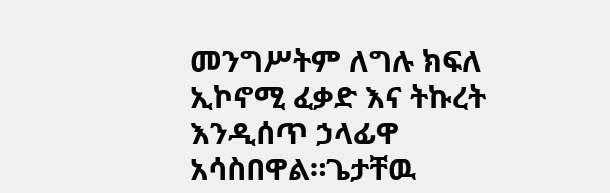መንግሥትም ለግሉ ክፍለ ኢኮኖሚ ፈቃድ እና ትኩረት እንዲሰጥ ኃላፊዋ አሳስበዋል።ጌታቸዉ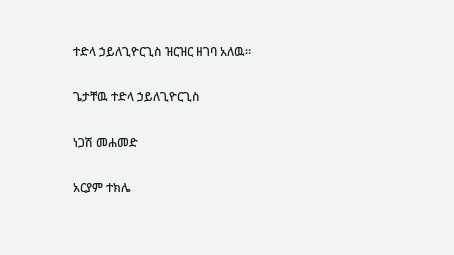ተድላ ኃይለጊዮርጊስ ዝርዝር ዘገባ አለዉ።

ጌታቸዉ ተድላ ኃይለጊዮርጊስ

ነጋሽ መሐመድ

አርያም ተክሌ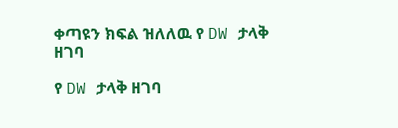ቀጣዩን ክፍል ዝለለዉ የ DW ታላቅ ዘገባ

የ DW ታላቅ ዘገባ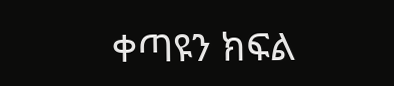ቀጣዩን ክፍል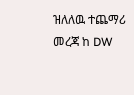ዝለለዉ ተጨማሪ መረጃ ከ DW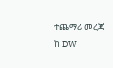ተጨማሪ መረጃ ከ DW